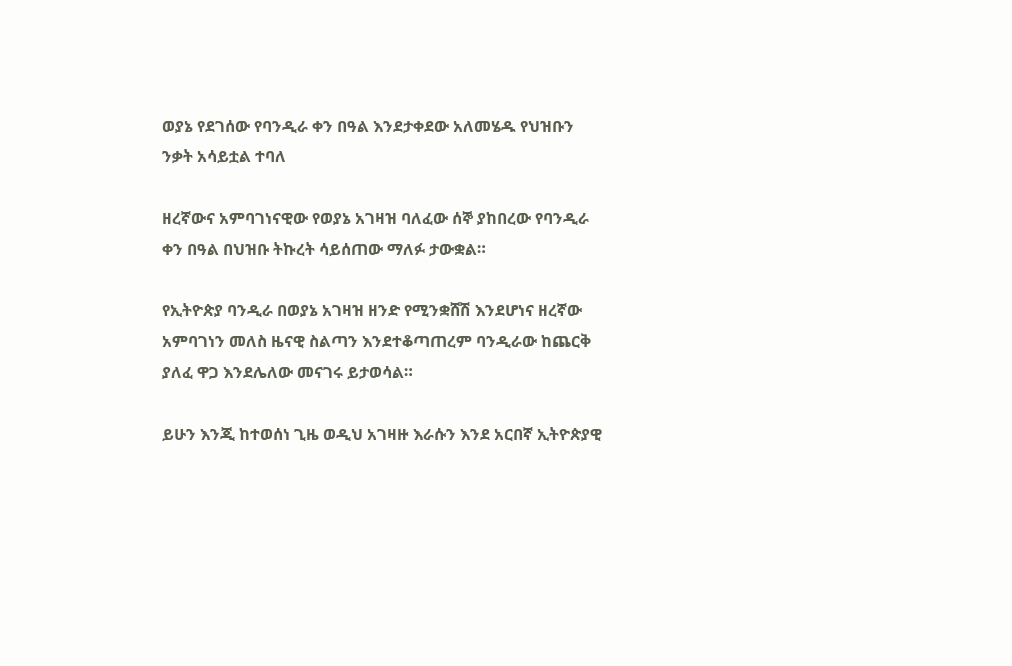ወያኔ የደገሰው የባንዲራ ቀን በዓል እንደታቀደው አለመሄዱ የህዝቡን ንቃት አሳይቷል ተባለ

ዘረኛውና አምባገነናዊው የወያኔ አገዛዝ ባለፈው ሰኞ ያከበረው የባንዲራ ቀን በዓል በህዝቡ ትኩረት ሳይሰጠው ማለፉ ታውቋል።

የኢትዮጵያ ባንዲራ በወያኔ አገዛዝ ዘንድ የሚንቋሸሽ እንደሆነና ዘረኛው አምባገነን መለስ ዜናዊ ስልጣን እንደተቆጣጠረም ባንዲራው ከጨርቅ ያለፈ ዋጋ እንደሌለው መናገሩ ይታወሳል።

ይሁን እንጂ ከተወሰነ ጊዜ ወዲህ አገዛዙ እራሱን እንደ አርበኛ ኢትዮጵያዊ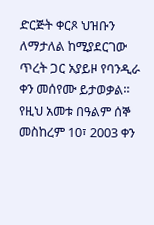ድርጅት ቀርጾ ህዝቡን ለማታለል ከሚያደርገው ጥረት ጋር አያይዞ የባንዲራ ቀን መሰየሙ ይታወቃል። የዚህ አመቱ በዓልም ሰኞ መስከረም 10፣ 2003 ቀን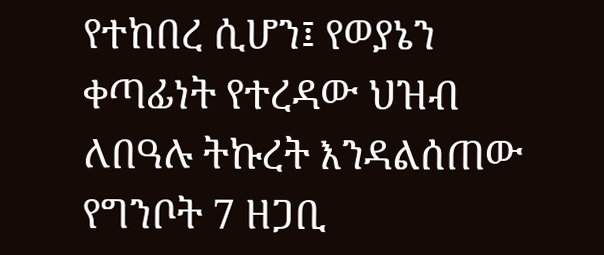የተከበረ ሲሆን፤ የወያኔን ቀጣፊነት የተረዳው ህዝብ ለበዓሉ ትኩረት እንዳልሰጠው የግንቦት 7 ዘጋቢ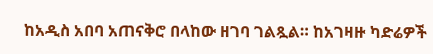ከአዲስ አበባ አጠናቅሮ በላከው ዘገባ ገልጿል። ከአገዛዙ ካድሬዎች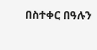በስተቀር በዓሉን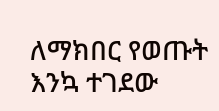ለማክበር የወጡት እንኳ ተገደው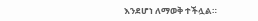እንደሆነ ለማወቅ ተችሏል።